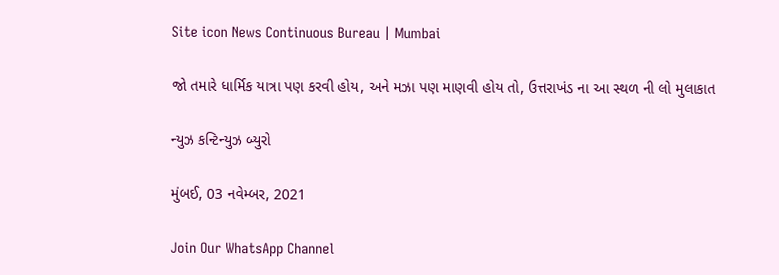Site icon News Continuous Bureau | Mumbai

જો તમારે ધાર્મિક યાત્રા પણ કરવી હોય, અને મઝા પણ માણવી હોય તો, ઉત્તરાખંડ ના આ સ્થળ ની લો મુલાકાત

ન્યુઝ કન્ટિન્યુઝ બ્યુરો

મુંબઈ, 03 નવેમ્બર, 2021

Join Our WhatsApp Channel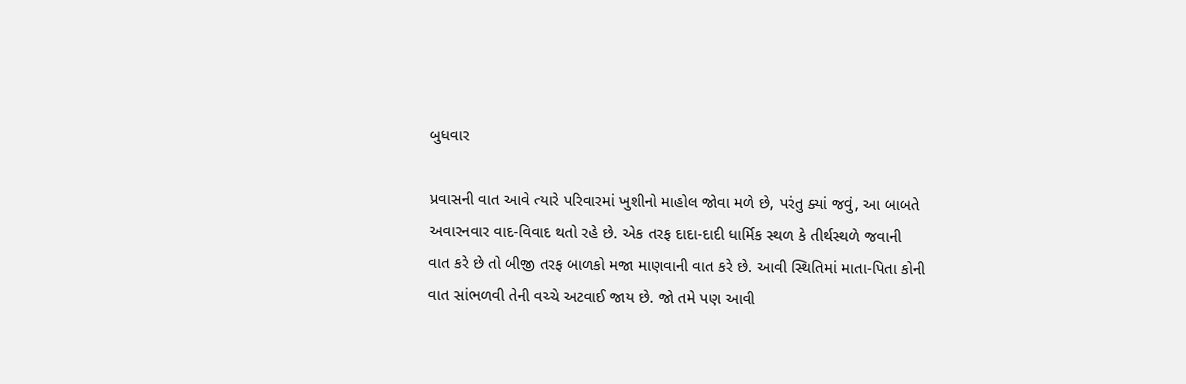બુધવાર

પ્રવાસની વાત આવે ત્યારે પરિવારમાં ખુશીનો માહોલ જોવા મળે છે, પરંતુ ક્યાં જવું, આ બાબતે અવારનવાર વાદ-વિવાદ થતો રહે છે. એક તરફ દાદા-દાદી ધાર્મિક સ્થળ કે તીર્થસ્થળે જવાની વાત કરે છે તો બીજી તરફ બાળકો મજા માણવાની વાત કરે છે. આવી સ્થિતિમાં માતા-પિતા કોની વાત સાંભળવી તેની વચ્ચે અટવાઈ જાય છે. જો તમે પણ આવી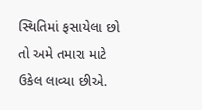સ્થિતિમાં ફસાયેલા છો તો અમે તમારા માટે ઉકેલ લાવ્યા છીએ.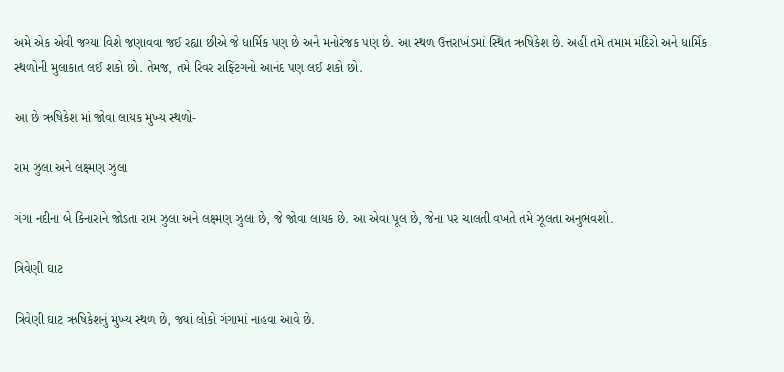અમે એક એવી જગ્યા વિશે જણાવવા જઈ રહ્યા છીએ જે ધાર્મિક પણ છે અને મનોરંજક પણ છે. આ સ્થળ ઉત્તરાખંડમાં સ્થિત ઋષિકેશ છે. અહીં તમે તમામ મંદિરો અને ધાર્મિક સ્થળોની મુલાકાત લઈ શકો છો. તેમજ, તમે રિવર રાફ્ટિંગનો આનંદ પણ લઈ શકો છો.

આ છે ઋષિકેશ માં જોવા લાયક મુખ્ય સ્થળો-

રામ ઝુલા અને લક્ષ્મણ ઝુલા

ગંગા નદીના બે કિનારાને જોડતા રામ ઝુલા અને લક્ષ્મણ ઝુલા છે, જે જોવા લાયક છે. આ એવા પૂલ છે, જેના પર ચાલતી વખતે તમે ઝૂલતા અનુભવશો.

ત્રિવેણી ઘાટ

ત્રિવેણી ઘાટ ઋષિકેશનું મુખ્ય સ્થળ છે, જ્યાં લોકો ગંગામાં નાહવા આવે છે.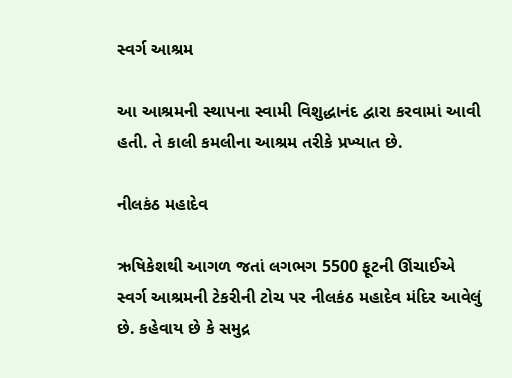સ્વર્ગ આશ્રમ

આ આશ્રમની સ્થાપના સ્વામી વિશુદ્ધાનંદ દ્વારા કરવામાં આવી હતી. તે કાલી કમલીના આશ્રમ તરીકે પ્રખ્યાત છે.

નીલકંઠ મહાદેવ

ઋષિકેશથી આગળ જતાં લગભગ 5500 ફૂટની ઊંચાઈએ સ્વર્ગ આશ્રમની ટેકરીની ટોચ પર નીલકંઠ મહાદેવ મંદિર આવેલું છે. કહેવાય છે કે સમુદ્ર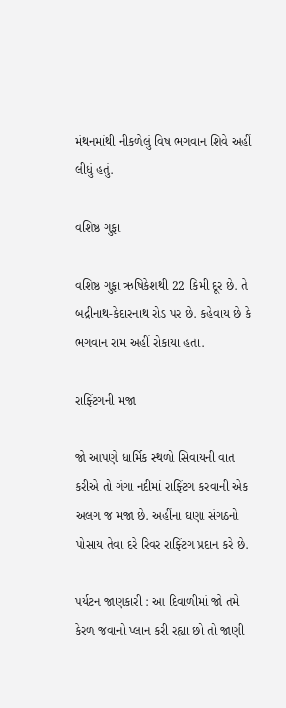મંથનમાંથી નીકળેલું વિષ ભગવાન શિવે અહીં લીધું હતું.

વશિષ્ઠ ગુફા

વશિષ્ઠ ગુફા ઋષિકેશથી 22 કિમી દૂર છે. તે બદ્રીનાથ-કેદારનાથ રોડ પર છે. કહેવાય છે કે ભગવાન રામ અહીં રોકાયા હતા.

રાફ્ટિંગની મજા

જો આપણે ધાર્મિક સ્થળો સિવાયની વાત કરીએ તો ગંગા નદીમાં રાફ્ટિંગ કરવાની એક અલગ જ મજા છે. અહીંના ઘણા સંગઠનો પોસાય તેવા દરે રિવર રાફ્ટિંગ પ્રદાન કરે છે.

પર્યટન જાણકારી : આ દિવાળીમાં જો તમે કેરળ જવાનો પ્લાન કરી રહ્યા છો તો જાણી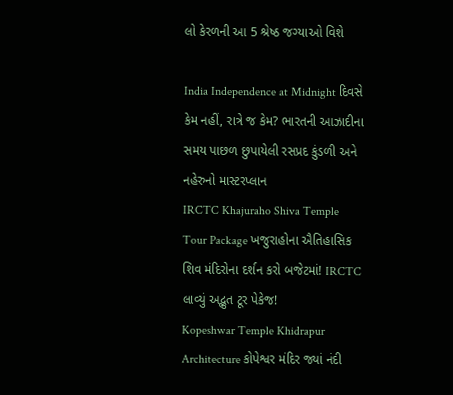લો કેરળની આ 5 શ્રેષ્ઠ જગ્યાઓ વિશે

India Independence at Midnight દિવસે કેમ નહીં, રાત્રે જ કેમ? ભારતની આઝાદીના સમય પાછળ છુપાયેલી રસપ્રદ કુંડળી અને નહેરુનો માસ્ટરપ્લાન
IRCTC Khajuraho Shiva Temple Tour Package ખજુરાહોના ઐતિહાસિક શિવ મંદિરોના દર્શન કરો બજેટમાં! IRCTC લાવ્યું અદ્ભુત ટૂર પેકેજ!
Kopeshwar Temple Khidrapur Architecture કોપેશ્વર મંદિર જ્યાં નંદી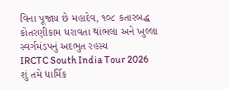વિના પૂજાય છે મહાદેવ, ૧૦૮ કતારબદ્ધ કોતરણીકામ ધરાવતા થાંભલા અને ખુલ્લા સ્વર્ગમંડપનું અદભુત રહસ્ય
IRCTC South India Tour 2026 શું તમે ધાર્મિક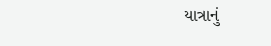યાત્રાનું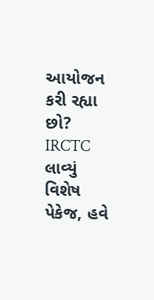આયોજન કરી રહ્યા છો? IRCTC લાવ્યું વિશેષ પેકેજ, હવે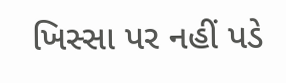ખિસ્સા પર નહીં પડે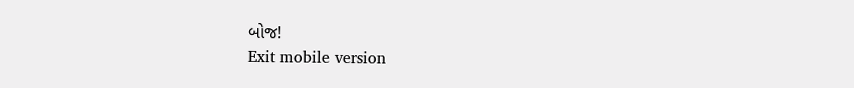બોજ!
Exit mobile version